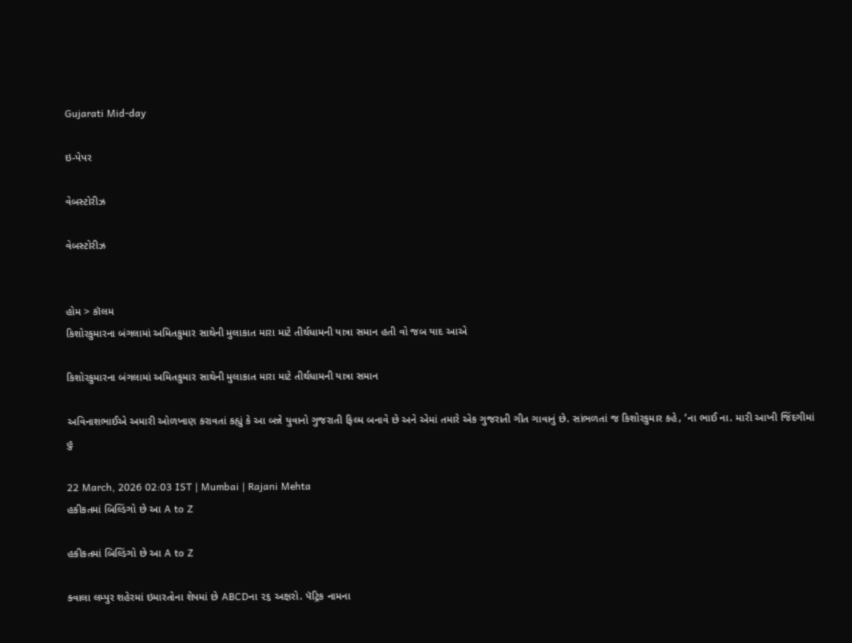Gujarati Mid-day

ઇ-પેપર

વેબસ્ટોરીઝ

વેબસ્ટોરીઝ


હોમ > કૉલમ
કિશોરકુમારના બંગલામાં અમિતકુમાર સાથેની મુલાકાત મારા માટે તીર્થધામની યાત્રા સમાન હતી વો જબ યાદ આએ

કિશોરકુમારના બંગલામાં અમિતકુમાર સાથેની મુલાકાત મારા માટે તીર્થધામની યાત્રા સમાન

અવિનાશભાઈએ અમારી ઓળખાણ કરાવતાં કહ્યું કે આ બન્ને યુવાનો ગુજરાતી ફિલ્મ બનાવે છે અને એમાં તમારે એક ગુજરાતી ગીત ગાવાનું છે. સાંભળતાં જ કિશોરકુમાર કહે, ‘ના ભાઈ ના. મારી આખી જિંદગીમાં હુ

22 March, 2026 02:03 IST | Mumbai | Rajani Mehta
હકીકતમાં બિલ્ડિંગો છે આ A to Z

હકીકતમાં બિલ્ડિંગો છે આ A to Z

ક્વાલા લમ્પુર શહેરમાં ઇમારતોના શેપમાં છે ABCDના ૨૬ અક્ષરો. પૅટ્રિક નામના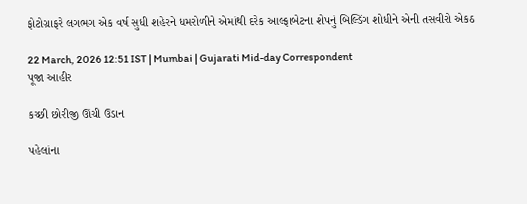ફોટોગ્રાફરે લગભગ એક વર્ષ સુધી શહેરને ધમરોળીને એમાંથી દરેક આલ્ફાબેટના શેપનું બિલ્ડિંગ શોધીને એની તસવીરો એકઠ

22 March, 2026 12:51 IST | Mumbai | Gujarati Mid-day Correspondent
પૂજા આહીર

કચ્છી છોરીજી ઊંચી ઉડાન

પહેલાંના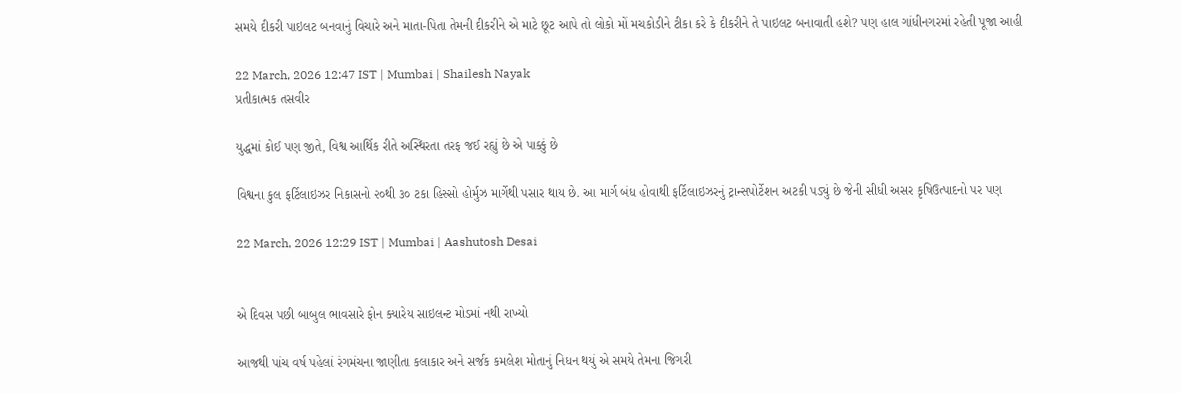સમયે દીકરી પાઇલટ બનવાનું વિચારે અને માતા-પિતા તેમની દીકરીને એ માટે છૂટ આપે તો લોકો મોં મચકોડીને ટીકા કરે કે દીકરીને તે પાઇલટ બનાવાતી હશે? પણ હાલ ગાંધીનગરમાં રહેતી પૂજા આહી

22 March, 2026 12:47 IST | Mumbai | Shailesh Nayak
પ્રતીકાત્મક તસવીર

યુદ્ધમાં કોઈ પણ જીતે, વિશ્વ આર્થિક રીતે અસ્થિરતા તરફ જઈ રહ્યું છે એ પાક્કું છે

વિશ્વના કુલ ફર્ટિલાઇઝર નિકાસનો ૨૦થી ૩૦ ટકા હિસ્સો હોર્મુઝ માર્ગેથી પસાર થાય છે. આ માર્ગ બંધ હોવાથી ફર્ટિલાઇઝરનું ટ્રાન્સપોર્ટેશન અટકી પડ્યું છે જેની સીધી અસર કૃષિઉત્પાદનો પર પણ

22 March, 2026 12:29 IST | Mumbai | Aashutosh Desai


એ દિવસ પછી બાબુલ ભાવસારે ફોન ક્યારેય સાઇલન્ટ મોડમાં નથી રાખ્યો

આજથી પાંચ વર્ષ પહેલાં રંગમંચના જાણીતા કલાકાર અને સર્જક કમલેશ મોતાનું નિધન થયું એ સમયે તેમના જિગરી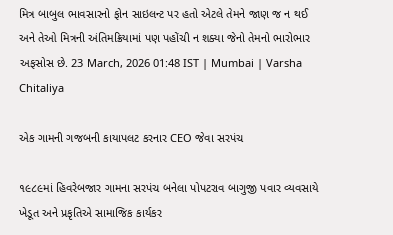મિત્ર બાબુલ ભાવસારનો ફોન સાઇલન્ટ પર હતો એટલે તેમને જાણ જ ન થઈ અને તેઓ મિત્રની અંતિમક્રિયામાં પણ પહોંચી ન શક્યા જેનો તેમનો ભારોભાર અફસોસ છે. 23 March, 2026 01:48 IST | Mumbai | Varsha Chitaliya

એક ગામની ગજબની કાયાપલટ કરનાર CEO જેવા સરપંચ

૧૯૮૯માં હિવરેબજાર ગામના સરપંચ બનેલા પોપટરાવ બાગુજી પવાર વ્યવસાયે ખેડૂત અને પ્રકૃતિએ સામાજિક કાર્યકર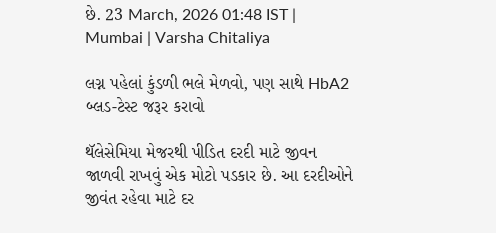છે. 23 March, 2026 01:48 IST | Mumbai | Varsha Chitaliya

લગ્ન પહેલાં કુંડળી ભલે મેળવો, પણ સાથે HbA2 બ્લડ-ટેસ્ટ જરૂર કરાવો

થૅલેસેમિયા મેજરથી પીડિત દરદી માટે જીવન જાળવી રાખવું એક મોટો પડકાર છે. આ દરદીઓને જીવંત રહેવા માટે દર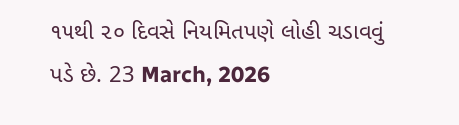૧૫થી ૨૦ દિવસે નિયમિતપણે લોહી ચડાવવું પડે છે. 23 March, 2026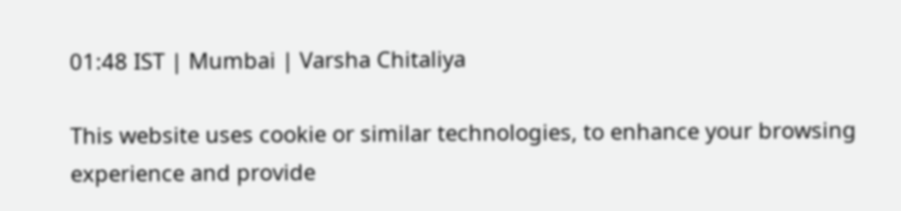01:48 IST | Mumbai | Varsha Chitaliya

This website uses cookie or similar technologies, to enhance your browsing experience and provide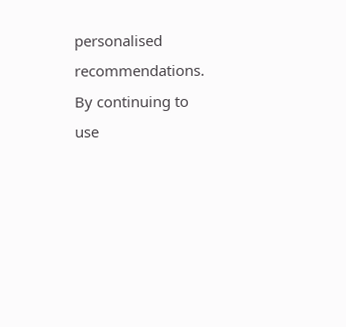personalised recommendations. By continuing to use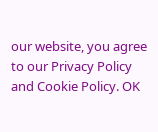our website, you agree to our Privacy Policy and Cookie Policy. OK